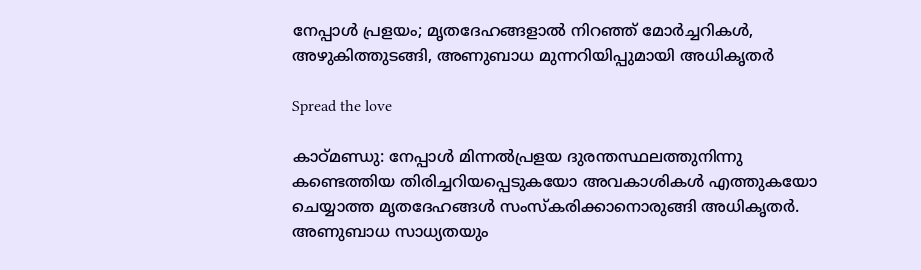നേപ്പാൾ പ്രളയം; മൃതദേഹങ്ങളാൽ നിറഞ്ഞ് മോർച്ചറികൾ, അഴുകിത്തുടങ്ങി, അണുബാധ മുന്നറിയിപ്പുമായി അധികൃതർ

Spread the love

കാഠ്‌മണ്ഡു: നേപ്പാൾ മിന്നൽപ്രളയ ദുരന്തസ്ഥലത്തുനിന്നു കണ്ടെത്തിയ തിരിച്ചറിയപ്പെടുകയോ അവകാശികൾ എത്തുകയോ ചെയ്യാത്ത മൃതദേഹങ്ങൾ സംസ്‌കരിക്കാനൊരുങ്ങി അധികൃതർ. അണുബാധ സാധ്യതയും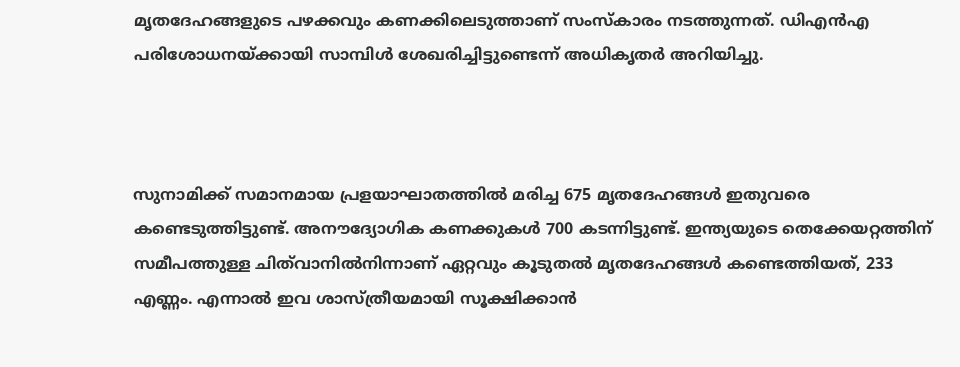മൃതദേഹങ്ങളുടെ പഴക്കവും കണക്കിലെടുത്താണ് സംസ്‌കാരം നടത്തുന്നത്. ഡിഎൻഎ പരിശോധനയ്ക്കായി സാമ്പിൾ ശേഖരിച്ചിട്ടുണ്ടെന്ന് അധികൃതർ അറിയിച്ചു.



സുനാമിക്ക് സമാനമായ പ്രളയാഘാതത്തിൽ മരിച്ച 675 മൃതദേഹങ്ങൾ ഇതുവരെ കണ്ടെടുത്തിട്ടുണ്ട്. അനൗദ്യോഗിക കണക്കുകൾ 700 കടന്നിട്ടുണ്ട്. ഇന്ത്യയുടെ തെക്കേയറ്റത്തിന് സമീപത്തുള്ള ചിത്‌വാനിൽനിന്നാണ് ഏറ്റവും കൂടുതൽ മൃതദേഹങ്ങൾ കണ്ടെത്തിയത്, 233 എണ്ണം. എന്നാൽ ഇവ ശാസ്ത്രീയമായി സൂക്ഷിക്കാൻ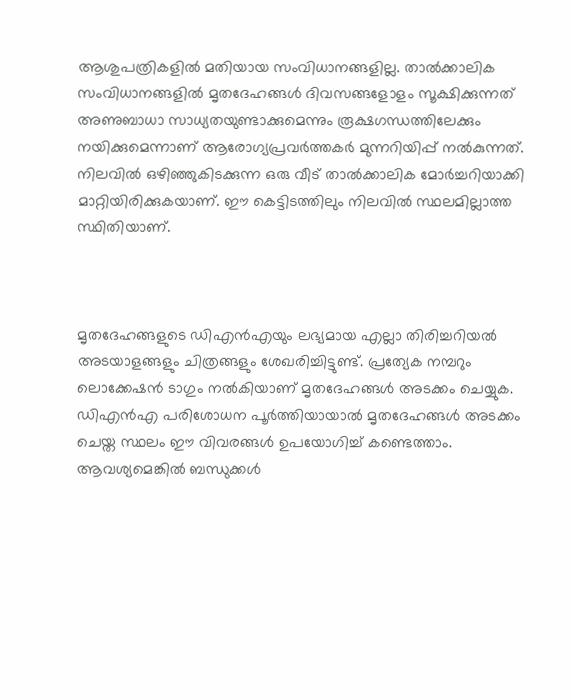ആശുപത്രികളിൽ മതിയായ സംവിധാനങ്ങളില്ല. താൽക്കാലിക സംവിധാനങ്ങളിൽ മൃതദേഹങ്ങൾ ദിവസങ്ങളോളം സൂക്ഷിക്കുന്നത് അണുബാധാ സാധ്യതയുണ്ടാക്കുമെന്നും രൂക്ഷഗന്ധത്തിലേക്കും നയിക്കുമെന്നാണ് ആരോഗ്യപ്രവർത്തകർ മുന്നറിയിപ്പ് നൽകുന്നത്. നിലവിൽ ഒഴിഞ്ഞുകിടക്കുന്ന ഒരു വീട് താൽക്കാലിക മോർച്ചറിയാക്കി മാറ്റിയിരിക്കുകയാണ്. ഈ കെട്ടിടത്തിലും നിലവിൽ സ്ഥലമില്ലാത്ത സ്ഥിതിയാണ്.



മൃതദേഹങ്ങളുടെ ഡിഎൻഎയും ലഭ്യമായ എല്ലാ തിരിച്ചറിയൽ അടയാളങ്ങളും ചിത്രങ്ങളും ശേഖരിച്ചിട്ടുണ്ട്. പ്രത്യേക നമ്പറും ലൊക്കേഷൻ ടാഗും നൽകിയാണ് മൃതദേഹങ്ങൾ അടക്കം ചെയ്യുക. ഡിഎൻഎ പരിശോധന പൂർത്തിയായാൽ മൃതദേഹങ്ങൾ അടക്കം ചെയ്ത സ്ഥലം ഈ വിവരങ്ങൾ ഉപയോഗിച്ച് കണ്ടെത്താം. ആവശ്യമെങ്കിൽ ബന്ധുക്കൾ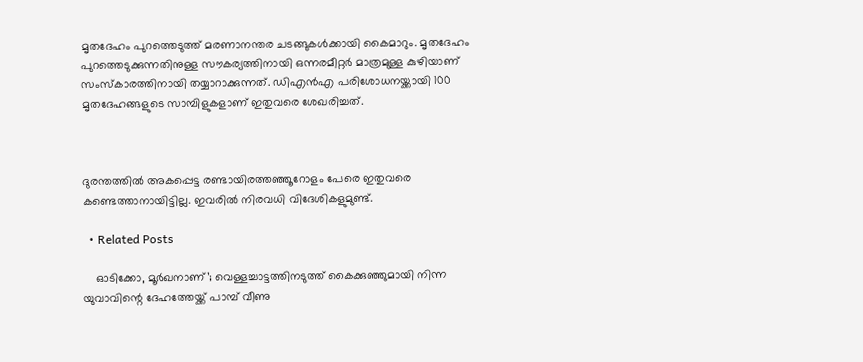മൃതദേഹം പുറത്തെടുത്ത് മരണാനന്തര ചടങ്ങുകൾക്കായി കൈമാറും. മൃതദേഹം പുറത്തെടുക്കുന്നതിനുള്ള സൗകര്യത്തിനായി ഒന്നരമീറ്റർ മാത്രമുള്ള കുഴിയാണ് സംസ്‌കാരത്തിനായി തയ്യാറാക്കുന്നത്. ഡിഎൻഎ പരിശോധനയ്ക്കായി 100 മൃതദേഹങ്ങളുടെ സാമ്പിളുകളാണ് ഇതുവരെ ശേഖരിച്ചത്.



ദുരന്തത്തിൽ അകപ്പെട്ട രണ്ടായിരത്തഞ്ഞൂറോളം പേരെ ഇതുവരെ കണ്ടെത്താനായിട്ടില്ല. ഇവരിൽ നിരവധി വിദേശികളുമുണ്ട്.

  • Related Posts

    ഓടിക്കോ, മൂർഖനാണ്’; വെള്ളച്ചാട്ടത്തിനടുത്ത് കൈക്കുഞ്ഞുമായി നിന്ന യുവാവിന്റെ ദേഹത്തേയ്ക്ക് പാമ്പ് വീണു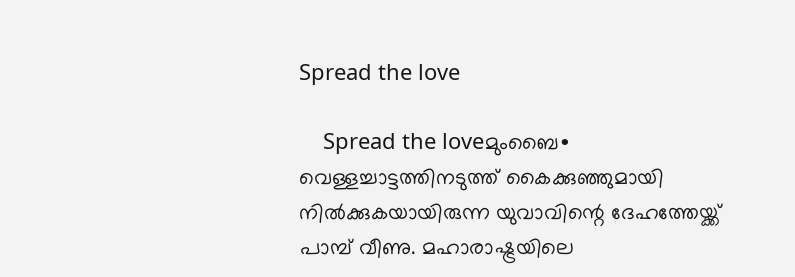Spread the love

    Spread the loveമുംബൈ∙ വെള്ളച്ചാട്ടത്തിനടുത്ത് കൈക്കുഞ്ഞുമായി നിൽക്കുകയായിരുന്ന യുവാവിന്റെ ദേഹത്തേയ്ക്ക് പാമ്പ് വീണു. മഹാരാഷ്ട്രയിലെ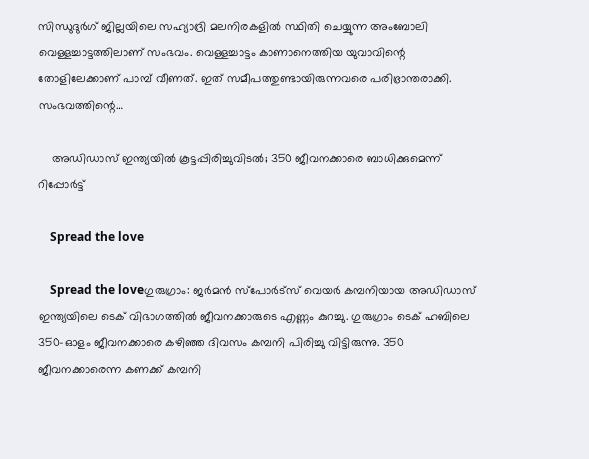സിന്ധുദുർഗ് ജില്ലയിലെ സഹ്യാദ്രി മലനിരകളിൽ സ്ഥിതി ചെയ്യുന്ന അംബോലി വെള്ളച്ചാട്ടത്തിലാണ് സംഭവം. വെള്ളച്ചാട്ടം കാണാനെത്തിയ യുവാവിന്റെ തോളിലേക്കാണ് പാമ്പ് വീണത്. ഇത് സമീപത്തുണ്ടായിരുന്നവരെ പരിഭ്രാന്തരാക്കി. സംഭവത്തിന്റെ…

    അഡിഡാസ് ഇന്ത്യയില്‍ കൂട്ടപ്പിരിച്ചുവിടല്‍; 350 ജീവനക്കാരെ ബാധിക്കുമെന്ന് റിപ്പോര്‍ട്ട്

    Spread the love

    Spread the loveഗുരുഗ്രാം: ജര്‍മന്‍ സ്‌പോര്‍ട്‌സ് വെയര്‍ കമ്പനിയായ അഡിഡാസ് ഇന്ത്യയിലെ ടെക് വിഭാഗത്തില്‍ ജീവനക്കാരുടെ എണ്ണം കുറച്ചു. ഗുരുഗ്രാം ടെക് ഹബിലെ 350-ഓളം ജീവനക്കാരെ കഴിഞ്ഞ ദിവസം കമ്പനി പിരിച്ചു വിട്ടിരുന്നു. 350 ജീവനക്കാരെന്ന കണക്ക് കമ്പനി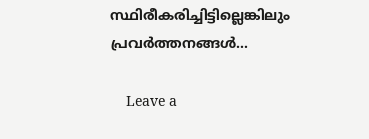സ്ഥിരീകരിച്ചിട്ടില്ലെങ്കിലും പ്രവര്‍ത്തനങ്ങള്‍…

    Leave a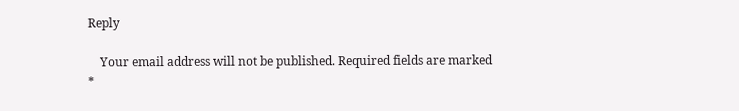Reply

    Your email address will not be published. Required fields are marked *